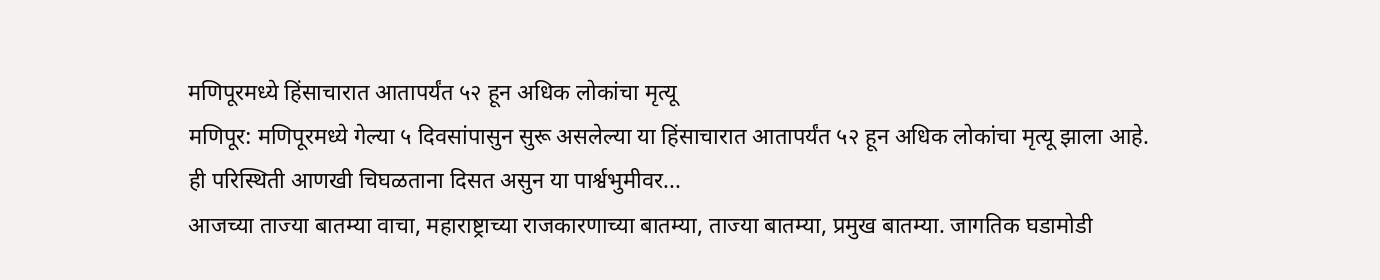मणिपूरमध्ये हिंसाचारात आतापर्यंत ५२ हून अधिक लोकांचा मृत्यू
मणिपूर: मणिपूरमध्ये गेल्या ५ दिवसांपासुन सुरू असलेल्या या हिंसाचारात आतापर्यंत ५२ हून अधिक लोकांचा मृत्यू झाला आहे. ही परिस्थिती आणखी चिघळताना दिसत असुन या पार्श्वभुमीवर...
आजच्या ताज्या बातम्या वाचा, महाराष्ट्राच्या राजकारणाच्या बातम्या, ताज्या बातम्या, प्रमुख बातम्या. जागतिक घडामोडी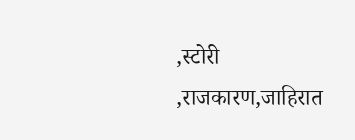,स्टोरी ,राजकारण,जाहिरात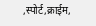,स्पोर्ट,क्राईम,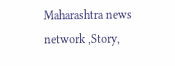Maharashtra news network ,Story,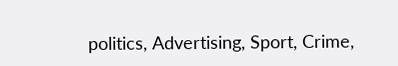politics, Advertising, Sport, Crime,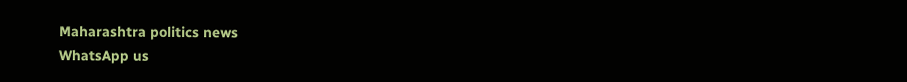Maharashtra politics news
WhatsApp us